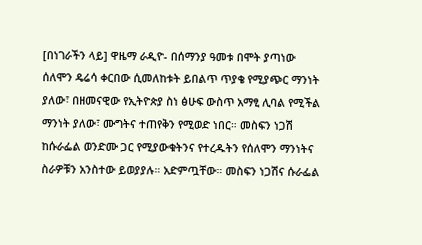[በነገራችን ላይ] ዋዜማ ራዲዮ- በሰማንያ ዓመቱ በሞት ያጣነው ሰለሞን ዴሬሳ ቀርበው ሲመለከቱት ይበልጥ ጥያቄ የሚያጭር ማንነት ያለው፣ በዘመናዊው የኢትዮጵያ ስነ ፅሁፍ ውስጥ አማፂ ሊባል የሚችል ማንነት ያለው፣ ሙግትና ተጠየቅን የሚወድ ነበር። መስፍን ነጋሽ ከሱራፌል ወንድሙ ጋር የሚያውቁትንና የተረዱትን የሰለሞን ማንነትና ስራዎቹን አንስተው ይወያያሉ። አድምጧቸው። መስፍን ነጋሽና ሱራፌል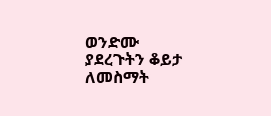ወንድሙ ያደረጉትን ቆይታ ለመስማት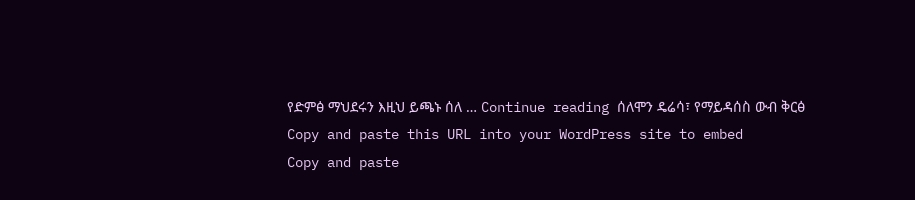የድምፅ ማህደሩን እዚህ ይጫኑ ሰለ … Continue reading ሰለሞን ዴሬሳ፣ የማይዳሰስ ውብ ቅርፅ
Copy and paste this URL into your WordPress site to embed
Copy and paste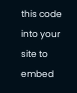this code into your site to embed